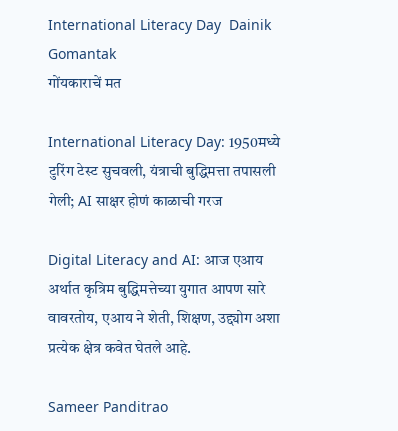International Literacy Day  Dainik Gomantak
गोंयकाराचें मत

International Literacy Day: 1950मध्ये टुरिंग टेस्ट सुचवली, यंत्राची बुद्धिमत्ता तपासली गेली; AI साक्षर होणं काळाची गरज

Digital Literacy and AI: आज एआय अर्थात कृत्रिम बुद्धिमत्तेच्या युगात आपण सारे वावरतोय, एआय ने शेती, शिक्षण, उद्द्योग अशा प्रत्येक क्षेत्र कवेत घेतले आहे.

Sameer Panditrao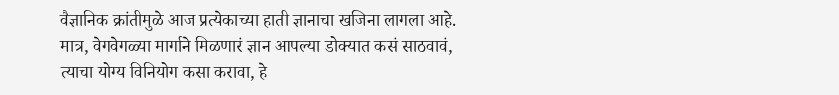वैज्ञानिक क्रांतीमुळे आज प्रत्येकाच्या हाती ज्ञानाचा खजिना लागला आहे. मात्र, वेगवेगळ्या मार्गाने मिळणारं ज्ञान आपल्या डोक्यात कसं साठवावं, त्याचा योग्य विनियोग कसा करावा, हे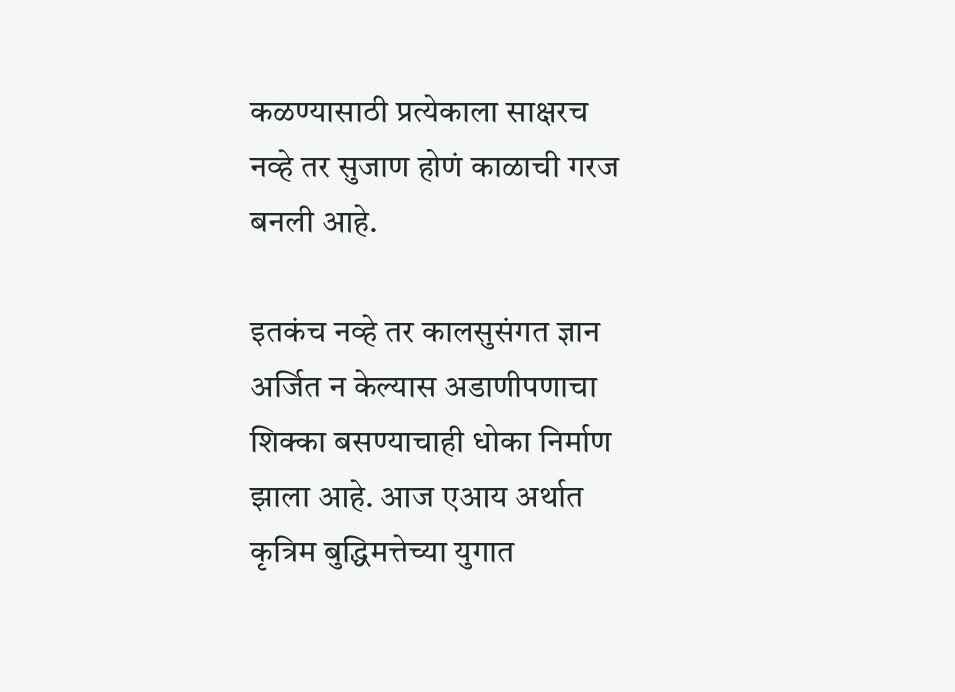कळण्यासाठी प्रत्येकाला साक्षरच नव्हे तर सुजाण होणं काळाची गरज बनली आहे.

इतकंच नव्हे तर कालसुसंगत ज्ञान अर्जित न केल्यास अडाणीपणाचा शिक्का बसण्याचाही धोका निर्माण झाला आहे. आज एआय अर्थात कृत्रिम बुद्धिमत्तेच्या युगात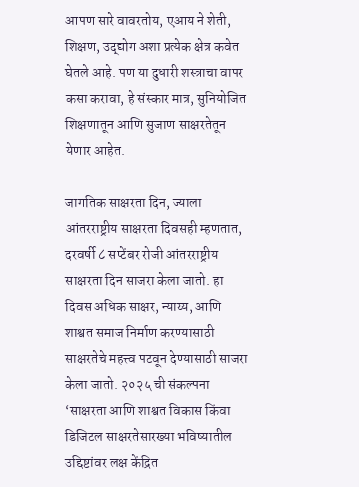आपण सारे वावरतोय, एआय ने शेती, शिक्षण, उद्द्योग अशा प्रत्येक क्षेत्र कवेत घेतले आहे. पण या दुधारी शस्त्राचा वापर कसा करावा, हे संस्कार मात्र, सुनियोजित शिक्षणातून आणि सुजाण साक्षरतेतून येणार आहेत.

जागतिक साक्षरता दिन, ज्याला आंतरराष्ट्रीय साक्षरता दिवसही म्हणतात, दरवर्षी ८ सप्टेंबर रोजी आंतरराष्ट्रीय साक्षरता दिन साजरा केला जातो. हा दिवस अधिक साक्षर, न्याय्य, आणि शाश्वत समाज निर्माण करण्यासाठी साक्षरतेचे महत्त्व पटवून देण्यासाठी साजरा केला जातो. २०२५ ची संकल्पना ‘साक्षरता आणि शाश्वत विकास किंवा डिजिटल साक्षरतेसारख्या भविष्यातील उद्दिष्टांवर लक्ष केंद्रित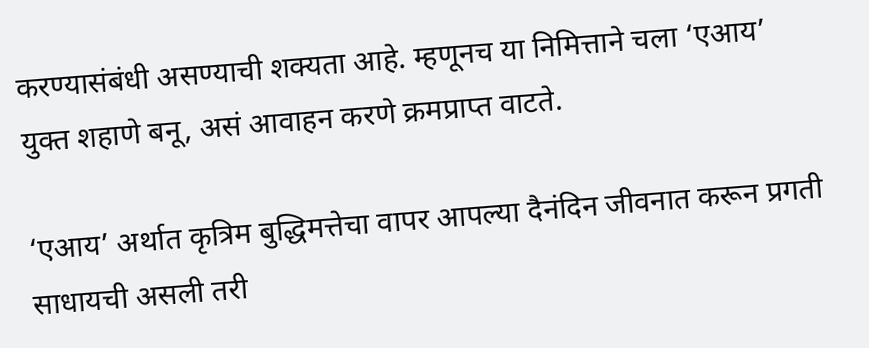करण्यासंबंधी असण्याची शक्यता आहे. म्हणूनच या निमित्ताने चला ‘एआय’ युक्त शहाणे बनू, असं आवाहन करणे क्रमप्राप्त वाटते.

‘एआय’ अर्थात कृत्रिम बुद्धिमत्तेचा वापर आपल्या दैनंदिन जीवनात करून प्रगती साधायची असली तरी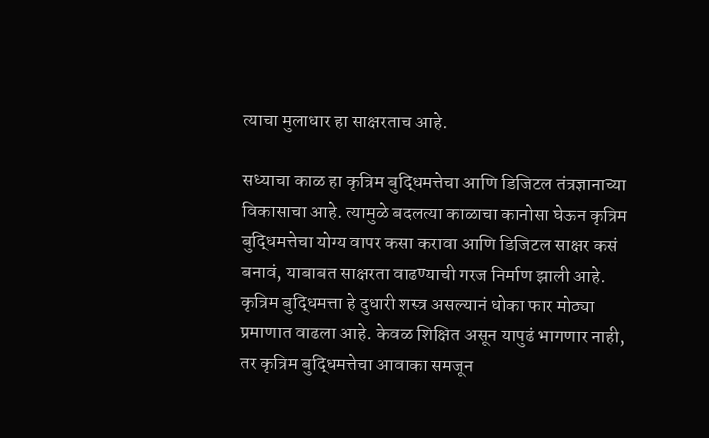त्याचा मुलाधार हा साक्षरताच आहे.

सध्याचा काळ हा कृत्रिम बुद्धिमत्तेचा आणि डिजिटल तंत्रज्ञानाच्या विकासाचा आहे. त्यामुळे बदलत्या काळाचा कानोसा घेऊन कृत्रिम बुद्धिमत्तेचा योग्य वापर कसा करावा आणि डिजिटल साक्षर कसं बनावं, याबाबत साक्षरता वाढण्याची गरज निर्माण झाली आहे. कृत्रिम बुद्धिमत्ता हे दुधारी शस्त्र असल्यानं धोका फार मोठ्या प्रमाणात वाढला आहे. केवळ शिक्षित असून यापुढं भागणार नाही, तर कृत्रिम बुद्धिमत्तेचा आवाका समजून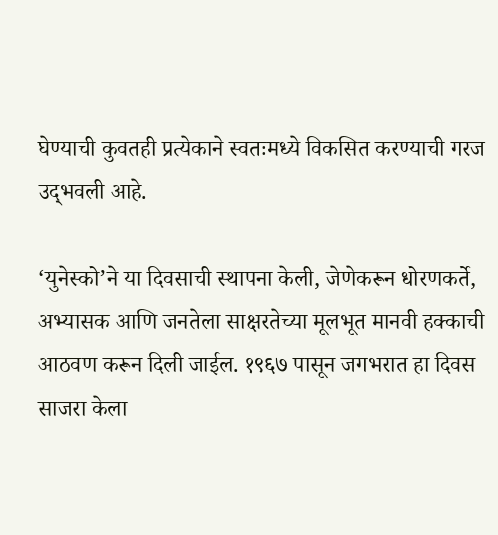घेण्याची कुवतही प्रत्येकाने स्वतःमध्ये विकसित करण्याची गरज उद्‍भवली आहे.

‘युनेस्को’ने या दिवसाची स्थापना केली, जेणेकरून धोरणकर्ते, अभ्यासक आणि जनतेला साक्षरतेच्या मूलभूत मानवी हक्काची आठवण करून दिली जाईल. १९६७ पासून जगभरात हा दिवस साजरा केला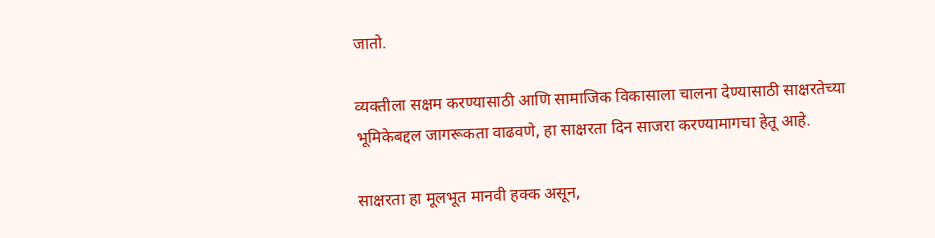जातो.

व्यक्तीला सक्षम करण्यासाठी आणि सामाजिक विकासाला चालना देण्यासाठी साक्षरतेच्या भूमिकेबद्दल जागरूकता वाढवणे, हा साक्षरता दिन साजरा करण्यामागचा हेतू आहे.

साक्षरता हा मूलभूत मानवी हक्क असून,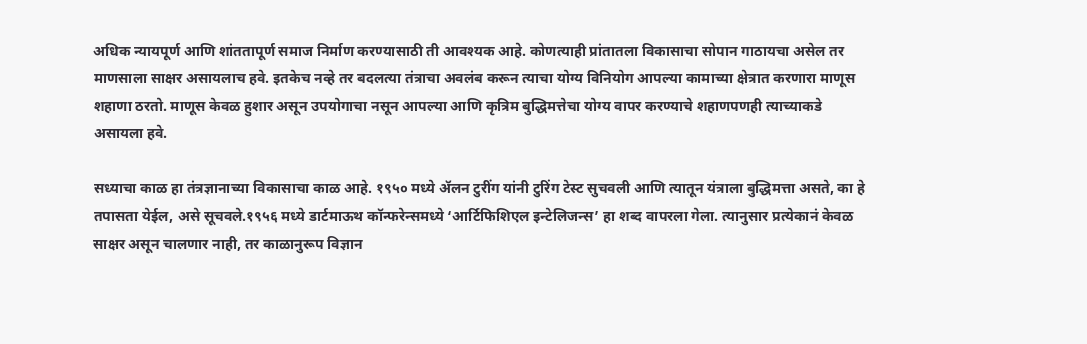अधिक न्यायपूर्ण आणि शांततापूर्ण समाज निर्माण करण्यासाठी ती आवश्यक आहे. कोणत्याही प्रांतातला विकासाचा सोपान गाठायचा असेल तर माणसाला साक्षर असायलाच हवे. इतकेच नव्हे तर बदलत्या तंत्राचा अवलंब करून त्याचा योग्य विनियोग आपल्या कामाच्या क्षेत्रात करणारा माणूस शहाणा ठरतो. माणूस केवळ हुशार असून उपयोगाचा नसून आपल्या आणि कृत्रिम बुद्धिमत्तेचा योग्य वापर करण्याचे शहाणपणही त्याच्याकडे असायला हवे.

सध्याचा काळ हा तंत्रज्ञानाच्या विकासाचा काळ आहे. १९५० मध्ये ॲलन टुरींग यांनी टुरिंग टेस्ट सुचवली आणि त्यातून यंत्राला बुद्धिमत्ता असते, का हे तपासता येईल, असे सूचवले.१९५६ मध्ये डार्टमाऊथ कॉन्फरेन्समध्ये ‘आर्टिफिशिएल इन्टेलिजन्स’ हा शब्द वापरला गेला. त्यानुसार प्रत्येकानं केवळ साक्षर असून चालणार नाही, तर काळानुरूप विज्ञान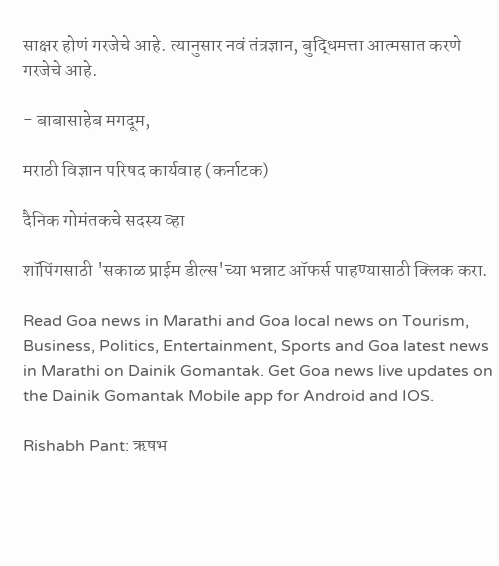साक्षर होणं गरजेचे आहे. त्यानुसार नवं तंत्रज्ञान, बुद्धिमत्ता आत्मसात करणे गरजेचे आहे.

- बाबासाहेब मगदूम,

मराठी विज्ञान परिषद कार्यवाह (कर्नाटक)

दैनिक गोमंतकचे सदस्य व्हा

शॉपिंगसाठी 'सकाळ प्राईम डील्स'च्या भन्नाट ऑफर्स पाहण्यासाठी क्लिक करा.

Read Goa news in Marathi and Goa local news on Tourism, Business, Politics, Entertainment, Sports and Goa latest news in Marathi on Dainik Gomantak. Get Goa news live updates on the Dainik Gomantak Mobile app for Android and IOS.

Rishabh Pant: ऋषभ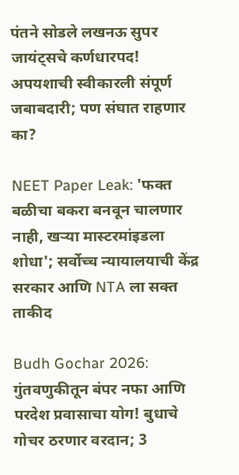पंतने सोडले लखनऊ सुपर जायंट्सचे कर्णधारपद! अपयशाची स्वीकारली संपूर्ण जबाबदारी; पण संघात राहणार का?

NEET Paper Leak: 'फक्त बळीचा बकरा बनवून चालणार नाही, खऱ्या मास्टरमांइडला शोधा'; सर्वोच्च न्यायालयाची केंद्र सरकार आणि NTA ला सक्त ताकीद

Budh Gochar 2026: गुंतवणुकीतून बंपर नफा आणि परदेश प्रवासाचा योग! बुधाचे गोचर ठरणार वरदान; 3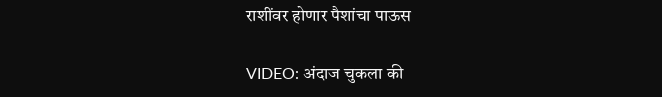राशींवर होणार पैशांचा पाऊस

VIDEO: अंदाज चुकला की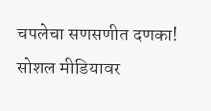चपलेचा सणसणीत दणका! सोशल मीडियावर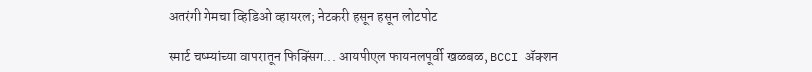अतरंगी गेमचा व्हिडिओ व्हायरल; नेटकरी हसून हसून लोटपोट

स्मार्ट चष्म्यांच्या वापरातून फिक्सिंग... आयपीएल फायनलपूर्वी खळबळ, BCCI ॲक्शन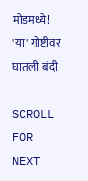मोडमध्ये! 'या' गोष्टीवर घातली बंदी

SCROLL FOR NEXT